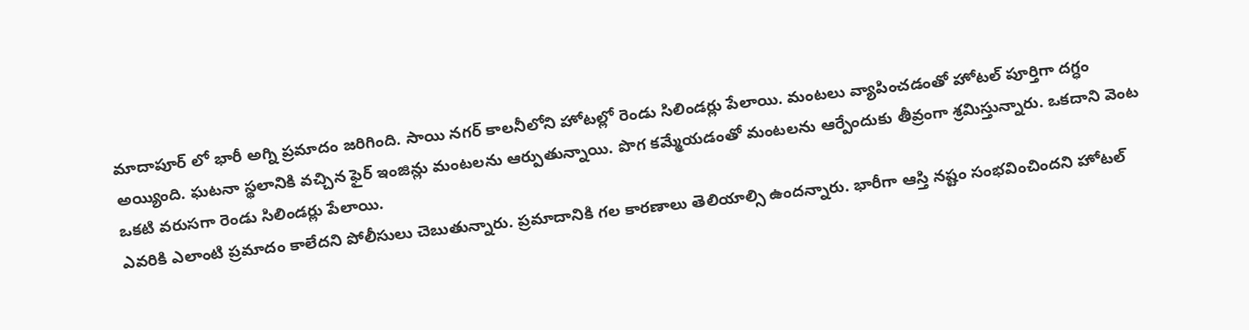మాదాపూర్ లో భారీ అగ్ని ప్రమాదం జరిగింది. సాయి నగర్ కాలనీలోని హోటల్లో రెండు సిలిండర్లు పేలాయి. మంటలు వ్యాపించడంతో హోటల్ పూర్తిగా దగ్ధం అయ్యింది. ఘటనా స్థలానికి వచ్చిన ఫైర్ ఇంజిన్లు మంటలను ఆర్పుతున్నాయి. పొగ కమ్మేయడంతో మంటలను ఆర్పేందుకు తీవ్రంగా శ్రమిస్తున్నారు. ఒకదాని వెంట ఒకటి వరుసగా రెండు సిలిండర్లు పేలాయి.
ఎవరికి ఎలాంటి ప్రమాదం కాలేదని పోలీసులు చెబుతున్నారు. ప్రమాదానికి గల కారణాలు తెలియాల్సి ఉందన్నారు. భారీగా ఆస్తి నష్టం సంభవించిందని హోటల్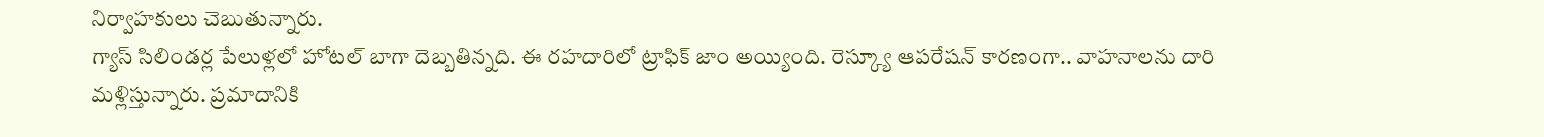నిర్వాహకులు చెబుతున్నారు.
గ్యాస్ సిలిండర్ల పేలుళ్లలో హోటల్ బాగా దెబ్బతిన్నది. ఈ రహదారిలో ట్రాఫిక్ జాం అయ్యింది. రెస్క్యూ ఆపరేషన్ కారణంగా.. వాహనాలను దారి మళ్లిస్తున్నారు. ప్రమాదానికి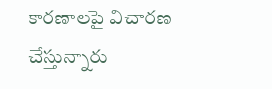కారణాలపై విచారణ చేస్తున్నారు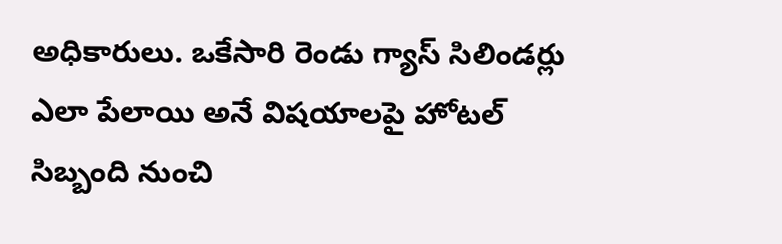అధికారులు. ఒకేసారి రెండు గ్యాస్ సిలిండర్లు ఎలా పేలాయి అనే విషయాలపై హోటల్ సిబ్బంది నుంచి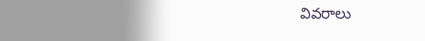వివరాలు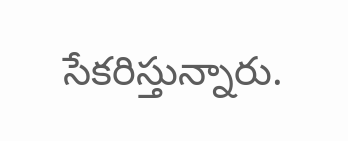సేకరిస్తున్నారు.